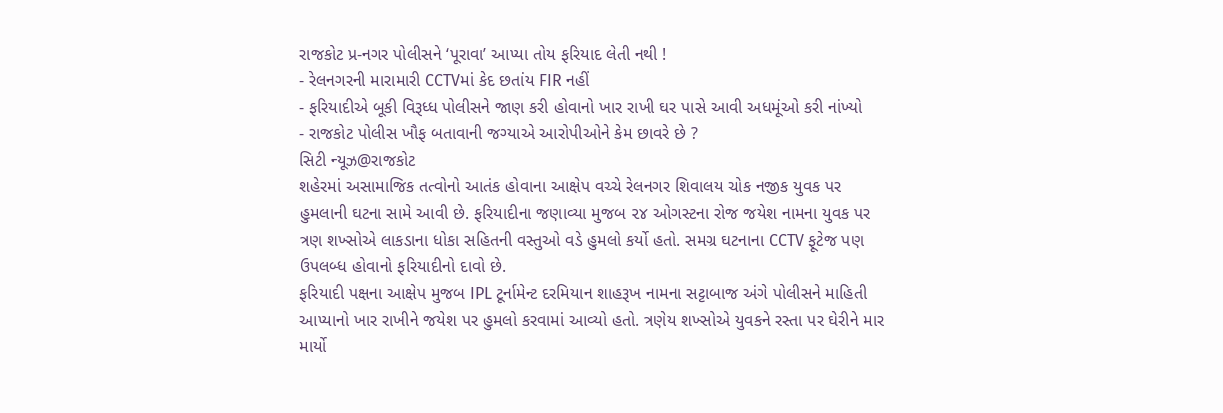રાજકોટ પ્ર-નગર પોલીસને ‘પૂરાવા’ આપ્યા તોય ફરિયાદ લેતી નથી !
- રેલનગરની મારામારી CCTVમાં કેદ છતાંય FIR નહીં
- ફરિયાદીએ બૂકી વિરૂધ્ધ પોલીસને જાણ કરી હોવાનો ખાર રાખી ઘર પાસે આવી અધમૂંઓ કરી નાંખ્યો
- રાજકોટ પોલીસ ખૌફ બતાવાની જગ્યાએ આરોપીઓને કેમ છાવરે છે ?
સિટી ન્યૂઝ@રાજકોટ
શહેરમાં અસામાજિક તત્વોનો આતંક હોવાના આક્ષેપ વચ્ચે રેલનગર શિવાલય ચોક નજીક યુવક પર હુમલાની ઘટના સામે આવી છે. ફરિયાદીના જણાવ્યા મુજબ ૨૪ ઓગસ્ટના રોજ જયેશ નામના યુવક પર ત્રણ શખ્સોએ લાકડાના ધોકા સહિતની વસ્તુઓ વડે હુમલો કર્યો હતો. સમગ્ર ઘટનાના CCTV ફૂટેજ પણ ઉપલબ્ધ હોવાનો ફરિયાદીનો દાવો છે.
ફરિયાદી પક્ષના આક્ષેપ મુજબ IPL ટૂર્નામેન્ટ દરમિયાન શાહરૂખ નામના સટ્ટાબાજ અંગે પોલીસને માહિતી આપ્યાનો ખાર રાખીને જયેશ પર હુમલો કરવામાં આવ્યો હતો. ત્રણેય શખ્સોએ યુવકને રસ્તા પર ઘેરીને માર માર્યો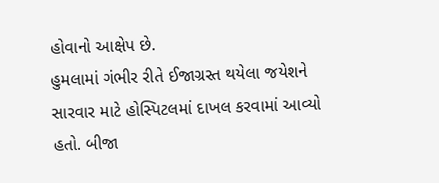હોવાનો આક્ષેપ છે.
હુમલામાં ગંભીર રીતે ઈજાગ્રસ્ત થયેલા જયેશને સારવાર માટે હોસ્પિટલમાં દાખલ કરવામાં આવ્યો હતો. બીજા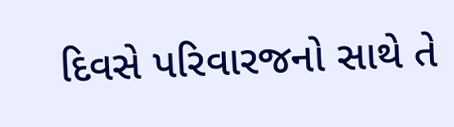દિવસે પરિવારજનો સાથે તે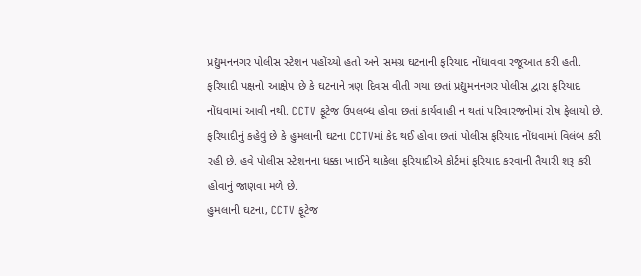પ્રદ્યુમનનગર પોલીસ સ્ટેશન પહોંચ્યો હતો અને સમગ્ર ઘટનાની ફરિયાદ નોંધાવવા રજૂઆત કરી હતી.
ફરિયાદી પક્ષનો આક્ષેપ છે કે ઘટનાને ત્રણ દિવસ વીતી ગયા છતાં પ્રદ્યુમનનગર પોલીસ દ્વારા ફરિયાદ નોંધવામાં આવી નથી. CCTV ફૂટેજ ઉપલબ્ધ હોવા છતાં કાર્યવાહી ન થતાં પરિવારજનોમાં રોષ ફેલાયો છે.
ફરિયાદીનું કહેવું છે કે હુમલાની ઘટના CCTVમાં કેદ થઈ હોવા છતાં પોલીસ ફરિયાદ નોંધવામાં વિલંબ કરી રહી છે. હવે પોલીસ સ્ટેશનના ધક્કા ખાઈને થાકેલા ફરિયાદીએ કોર્ટમાં ફરિયાદ કરવાની તૈયારી શરૂ કરી હોવાનું જાણવા મળે છે.
હુમલાની ઘટના, CCTV ફૂટેજ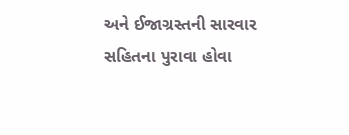અને ઈજાગ્રસ્તની સારવાર સહિતના પુરાવા હોવા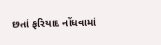છતાં ફરિયાદ નોંધવામાં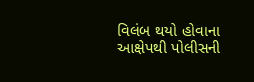વિલંબ થયો હોવાના આક્ષેપથી પોલીસની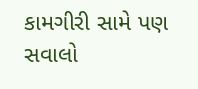કામગીરી સામે પણ સવાલો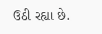ઉઠી રહ્યા છે.